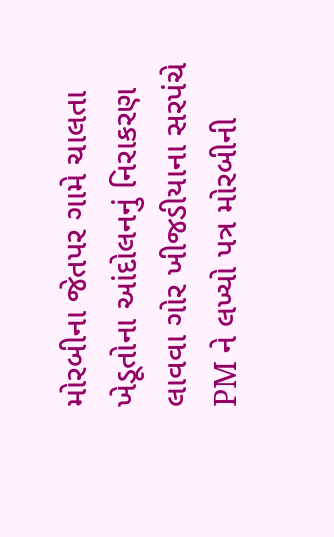મોરબીના જેતપર ગામે ચાલતા ખેડૂતોના આંદોલનનું નિરાકરણ લાવવા ગોર ખીજડીયાના સરપંચે PM ને લખ્યો પત્ર મોરબીની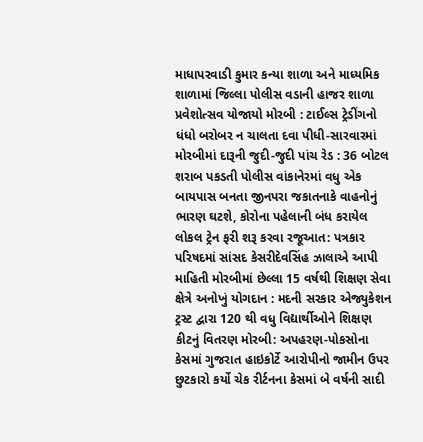માધાપરવાડી કુમાર કન્યા શાળા અને માધ્યમિક શાળામાં જિલ્લા પોલીસ વડાની હાજર શાળા પ્રવેશોત્સવ યોજાયો મોરબી : ટાઈલ્સ ટ્રેડીંગનો ધંધો બરોબર ન ચાલતા દવા પીધી-સારવારમાં મોરબીમાં દારૂની જુદી-જુદી પાંચ રેડ : 36 બોટલ શરાબ પકડતી પોલીસ વાંકાનેરમાં વધુ એક બાયપાસ બનતા જીનપરા જકાતનાકે વાહનોનું ભારણ ઘટશે, કોરોના પહેલાની બંધ કરાયેલ લોકલ ટ્રેન ફરી શરૂ કરવા રજૂઆત: પત્રકાર પરિષદમાં સાંસદ કેસરીદેવસિંહ ઝાલાએ આપી માહિતી મોરબીમાં છેલ્લા 15 વર્ષથી શિક્ષણ સેવા ક્ષેત્રે અનોખું યોગદાન : મદની સરકાર એજ્યુકેશન ટ્રસ્ટ દ્વારા 120 થી વધુ વિદ્યાર્થીઓને શિક્ષણ કીટનું વિતરણ મોરબી: અપહરણ-પોકસોના કેસમાં ગુજરાત હાઇકોર્ટે આરોપીનો જામીન ઉપર છુટકારો કર્યો ચેક રીર્ટનના કેસમાં બે વર્ષની સાદી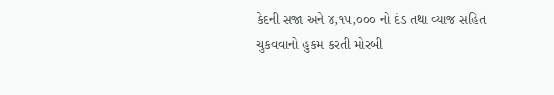કેદની સજા અને ૪,૧૫,૦૦૦ નો દંડ તથા વ્યાજ સહિત ચુકવવાનો હુકમ કરતી મોરબી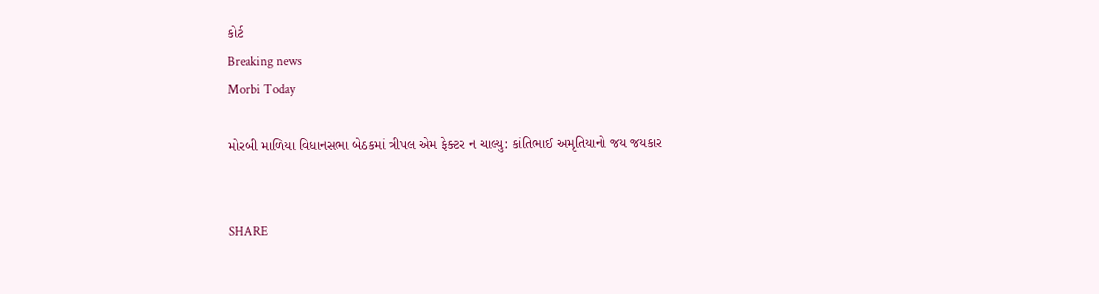કોર્ટ
Breaking news
Morbi Today

મોરબી માળિયા વિધાનસભા બેઠકમાં ત્રીપલ એમ ફેક્ટર ન ચાલ્યુ: કાંતિભાઈ અમૃતિયાનો જય જયકાર


SHARE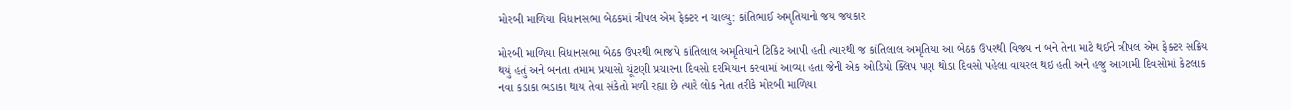મોરબી માળિયા વિધાનસભા બેઠકમાં ત્રીપલ એમ ફેક્ટર ન ચાલ્યુ: કાંતિભાઈ અમૃતિયાનો જય જયકાર

મોરબી માળિયા વિધાનસભા બેઠક ઉપરથી ભાજપે કાંતિલાલ અમૃતિયાને ટિકિટ આપી હતી ત્યારથી જ કાંતિલાલ અમૃતિયા આ બેઠક ઉપરથી વિજય ન બને તેના માટે થઈને ત્રીપલ એમ ફેક્ટર સક્રિય થયું હતું અને બનતા તમામ પ્રયાસો ચૂંટણી પ્રચારના દિવસો દરમિયાન કરવામાં આવ્યા હતા જેની એક ઓડિયો ક્લિપ પણ થોડા દિવસો પહેલા વાયરલ થઇ હતી અને હજુ આગામી દિવસોમાં કેટલાક નવા કડાકા ભડાકા થાય તેવા સંકેતો મળી રહ્યા છે ત્યારે લોક નેતા તરીકે મોરબી માળિયા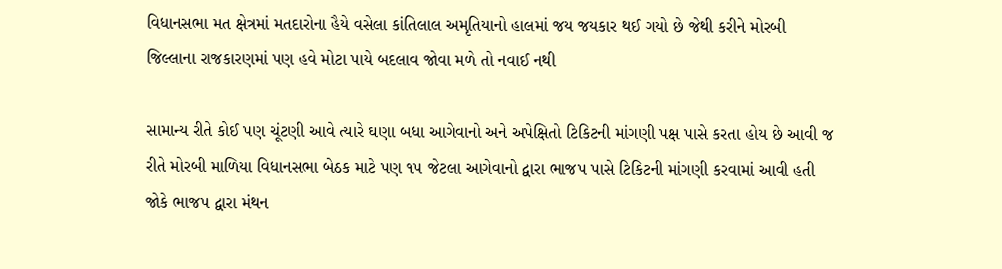વિધાનસભા મત ક્ષેત્રમાં મતદારોના હૈયે વસેલા કાંતિલાલ અમૃતિયાનો હાલમાં જય જયકાર થઈ ગયો છે જેથી કરીને મોરબી જિલ્લાના રાજકારણમાં પણ હવે મોટા પાયે બદલાવ જોવા મળે તો નવાઈ નથી

સામાન્ય રીતે કોઈ પણ ચૂંટણી આવે ત્યારે ઘણા બધા આગેવાનો અને અપેક્ષિતો ટિકિટની માંગણી પક્ષ પાસે કરતા હોય છે આવી જ રીતે મોરબી માળિયા વિધાનસભા બેઠક માટે પણ ૧૫ જેટલા આગેવાનો દ્વારા ભાજપ પાસે ટિકિટની માંગણી કરવામાં આવી હતી જોકે ભાજપ દ્વારા મંથન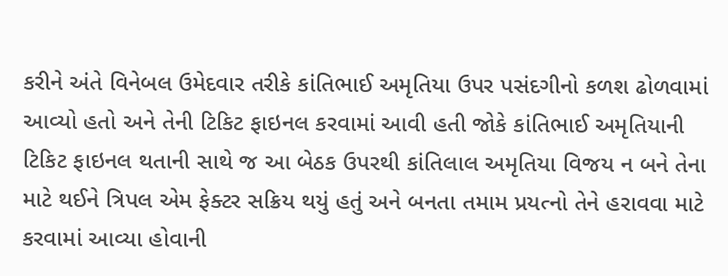કરીને અંતે વિનેબલ ઉમેદવાર તરીકે કાંતિભાઈ અમૃતિયા ઉપર પસંદગીનો કળશ ઢોળવામાં આવ્યો હતો અને તેની ટિકિટ ફાઇનલ કરવામાં આવી હતી જોકે કાંતિભાઈ અમૃતિયાની ટિકિટ ફાઇનલ થતાની સાથે જ આ બેઠક ઉપરથી કાંતિલાલ અમૃતિયા વિજય ન બને તેના માટે થઈને ત્રિપલ એમ ફેક્ટર સક્રિય થયું હતું અને બનતા તમામ પ્રયત્નો તેને હરાવવા માટે કરવામાં આવ્યા હોવાની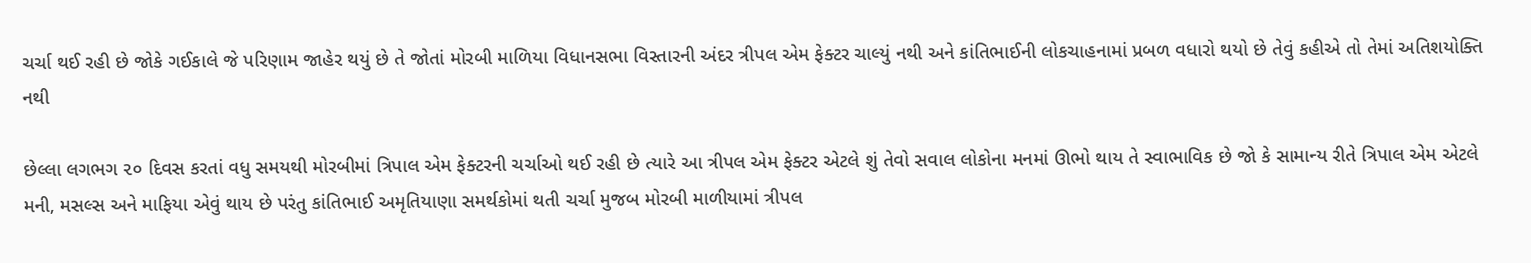ચર્ચા થઈ રહી છે જોકે ગઈકાલે જે પરિણામ જાહેર થયું છે તે જોતાં મોરબી માળિયા વિધાનસભા વિસ્તારની અંદર ત્રીપલ એમ ફેક્ટર ચાલ્યું નથી અને કાંતિભાઈની લોકચાહનામાં પ્રબળ વધારો થયો છે તેવું કહીએ તો તેમાં અતિશયોક્તિ નથી

છેલ્લા લગભગ ૨૦ દિવસ કરતાં વધુ સમયથી મોરબીમાં ત્રિપાલ એમ ફેક્ટરની ચર્ચાઓ થઈ રહી છે ત્યારે આ ત્રીપલ એમ ફેક્ટર એટલે શું તેવો સવાલ લોકોના મનમાં ઊભો થાય તે સ્વાભાવિક છે જો કે સામાન્ય રીતે ત્રિપાલ એમ એટલે મની, મસલ્સ અને માફિયા એવું થાય છે પરંતુ કાંતિભાઈ અમૃતિયાણા સમર્થકોમાં થતી ચર્ચા મુજબ મોરબી માળીયામાં ત્રીપલ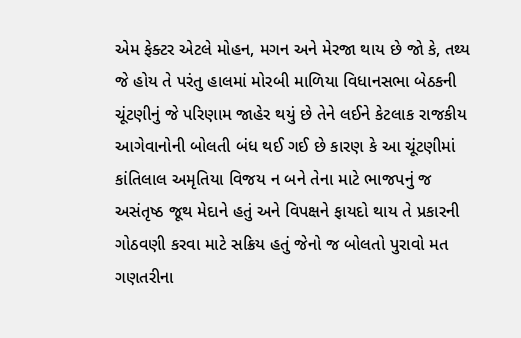એમ ફેક્ટર એટલે મોહન, મગન અને મેરજા થાય છે જો કે, તથ્ય જે હોય તે પરંતુ હાલમાં મોરબી માળિયા વિધાનસભા બેઠકની ચૂંટણીનું જે પરિણામ જાહેર થયું છે તેને લઈને કેટલાક રાજકીય આગેવાનોની બોલતી બંધ થઈ ગઈ છે કારણ કે આ ચૂંટણીમાં કાંતિલાલ અમૃતિયા વિજય ન બને તેના માટે ભાજપનું જ અસંતૃષ્ઠ જૂથ મેદાને હતું અને વિપક્ષને ફાયદો થાય તે પ્રકારની ગોઠવણી કરવા માટે સક્રિય હતું જેનો જ બોલતો પુરાવો મત ગણતરીના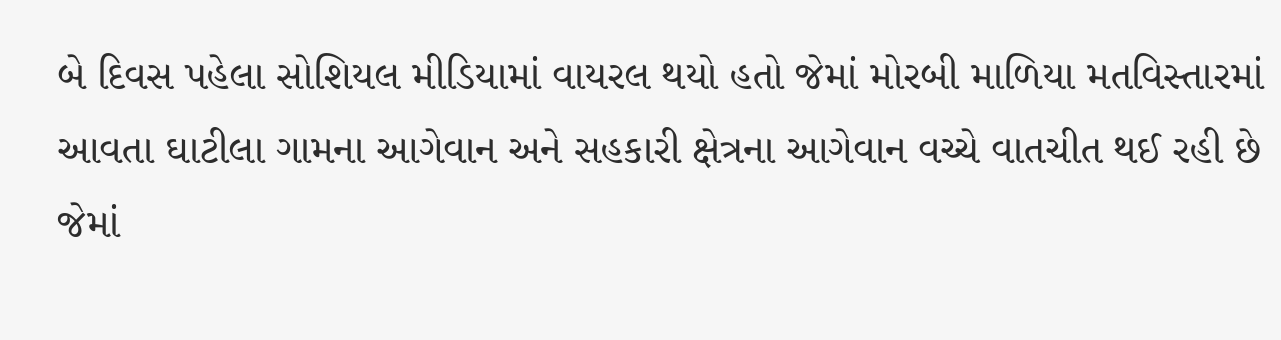બે દિવસ પહેલા સોશિયલ મીડિયામાં વાયરલ થયો હતો જેમાં મોરબી માળિયા મતવિસ્તારમાં આવતા ઘાટીલા ગામના આગેવાન અને સહકારી ક્ષેત્રના આગેવાન વચ્ચે વાતચીત થઈ રહી છે જેમાં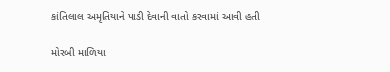કાંતિલાલ અમૃતિયાને પાડી દેવાની વાતો કરવામાં આવી હતી

મોરબી માળિયા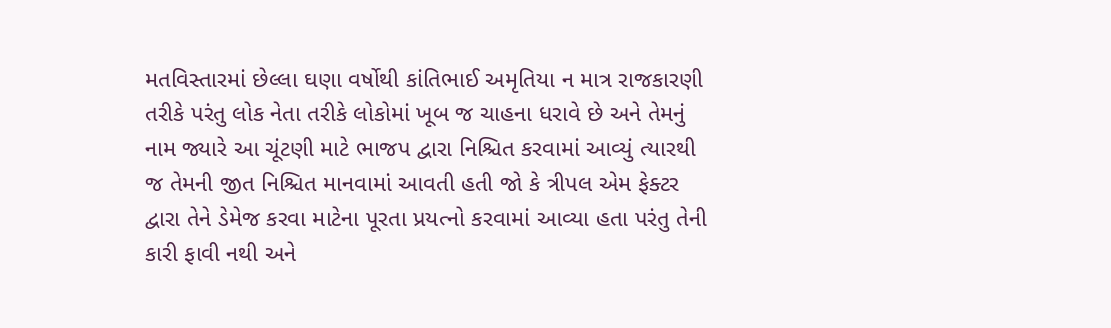મતવિસ્તારમાં છેલ્લા ઘણા વર્ષોથી કાંતિભાઈ અમૃતિયા ન માત્ર રાજકારણી તરીકે પરંતુ લોક નેતા તરીકે લોકોમાં ખૂબ જ ચાહના ધરાવે છે અને તેમનું નામ જ્યારે આ ચૂંટણી માટે ભાજપ દ્વારા નિશ્ચિત કરવામાં આવ્યું ત્યારથી જ તેમની જીત નિશ્ચિત માનવામાં આવતી હતી જો કે ત્રીપલ એમ ફેક્ટર દ્વારા તેને ડેમેજ કરવા માટેના પૂરતા પ્રયત્નો કરવામાં આવ્યા હતા પરંતુ તેની કારી ફાવી નથી અને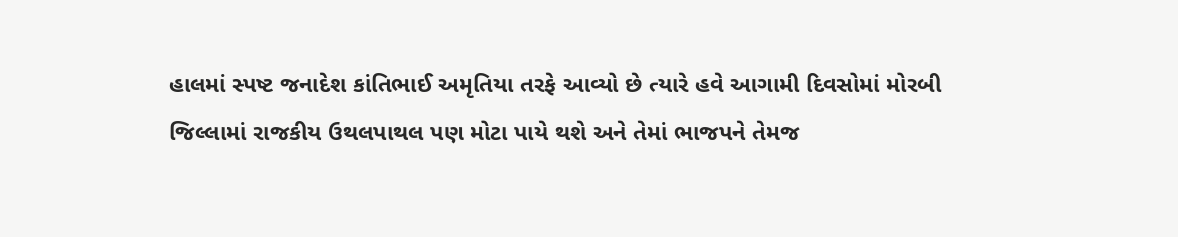હાલમાં સ્પષ્ટ જનાદેશ કાંતિભાઈ અમૃતિયા તરફે આવ્યો છે ત્યારે હવે આગામી દિવસોમાં મોરબી જિલ્લામાં રાજકીય ઉથલપાથલ પણ મોટા પાયે થશે અને તેમાં ભાજપને તેમજ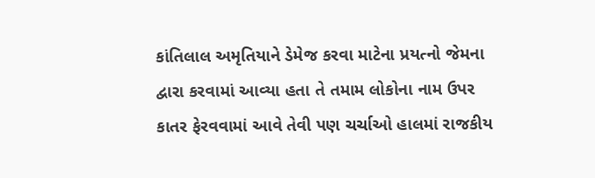કાંતિલાલ અમૃતિયાને ડેમેજ કરવા માટેના પ્રયત્નો જેમના દ્વારા કરવામાં આવ્યા હતા તે તમામ લોકોના નામ ઉપર કાતર ફેરવવામાં આવે તેવી પણ ચર્ચાઓ હાલમાં રાજકીય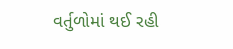વર્તુળોમાં થઈ રહી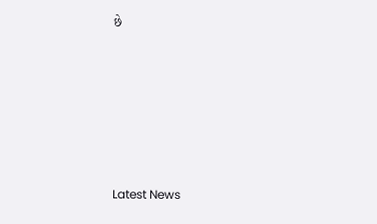છે






Latest News